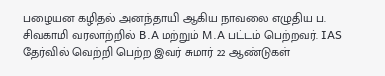பழையன கழிதல் அனந்தாயி ஆகிய நாவலை எழுதிய ப. சிவகாமி வரலாற்றில் B.A மற்றும் M.A பட்டம் பெற்றவர். IAS தேர்வில் வெற்றி பெற்ற இவர் சுமார் 22 ஆண்டுகள்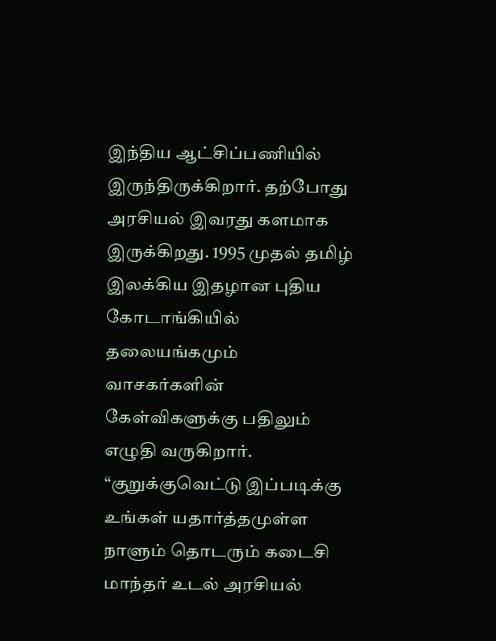இந்திய ஆட்சிப்பணியில் இருந்திருக்கிறார். தற்போது அரசியல் இவரது களமாக இருக்கிறது. 1995 முதல் தமிழ் இலக்கிய இதழான புதிய கோடாங்கியில் தலையங்கமும் வாசகர்களின் கேள்விகளுக்கு பதிலும் எழுதி வருகிறார். “குறுக்குவெட்டு இப்படிக்கு உங்கள் யதார்த்தமுள்ள நாளும் தொடரும் கடைசி மாந்தர் உடல் அரசியல்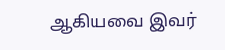ஆகியவை இவர்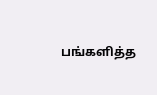பங்களித்த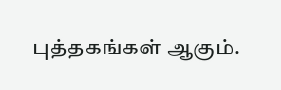புத்தகங்கள் ஆகும்.